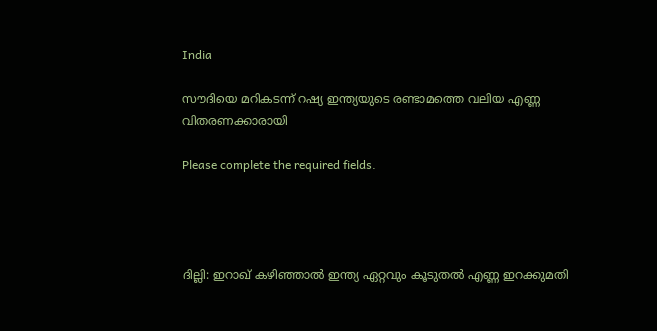India

സൗദിയെ മറികടന്ന് റഷ്യ ഇന്ത്യയുടെ രണ്ടാമത്തെ വലിയ എണ്ണ വിതരണക്കാരായി

Please complete the required fields.




ദില്ലി: ഇറാഖ് കഴിഞ്ഞാല്‍ ഇന്ത്യ ഏറ്റവും കൂടുതല്‍ എണ്ണ ഇറക്കുമതി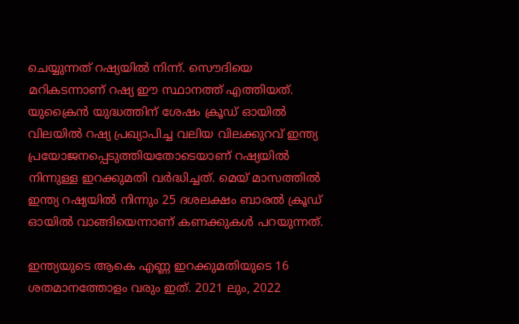ചെയ്യുന്നത് റഷ്യയില്‍ നിന്ന്. സൌദിയെ മറികടന്നാണ് റഷ്യ ഈ സ്ഥാനത്ത് എത്തിയത്. യുക്രൈന്‍ യുദ്ധത്തിന് ശേഷം ക്രൂഡ് ഓയില്‍ വിലയില്‍ റഷ്യ പ്രഖ്യാപിച്ച വലിയ വിലക്കുറവ് ഇന്ത്യ പ്രയോജനപ്പെടുത്തിയതോടെയാണ് റഷ്യയില്‍ നിന്നുള്ള ഇറക്കുമതി വര്‍ദ്ധിച്ചത്. മെയ് മാസത്തില്‍ ഇന്ത്യ റഷ്യയില്‍ നിന്നും 25 ദശലക്ഷം ബാരല്‍ ക്രൂഡ് ഓയില്‍ വാങ്ങിയെന്നാണ് കണക്കുകള്‍ പറയുന്നത്.

ഇന്ത്യയുടെ ആകെ എണ്ണ ഇറക്കുമതിയുടെ 16 ശതമാനത്തോളം വരും ഇത്. 2021 ലും, 2022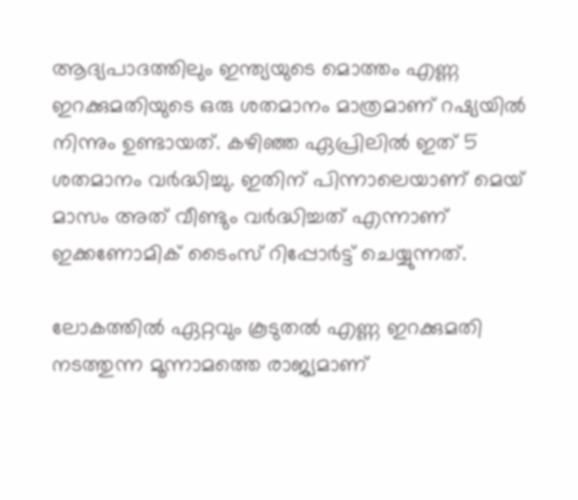ആദ്യപാദത്തിലും ഇന്ത്യയുടെ മൊത്തം എണ്ണ ഇറക്കുമതിയുടെ ഒരു ശതമാനം മാത്രമാണ് റഷ്യയില്‍ നിന്നും ഉണ്ടായത്. കഴിഞ്ഞ ഏപ്രിലില്‍ ഇത് 5 ശതമാനം വര്‍ദ്ധിച്ചു. ഇതിന് പിന്നാലെയാണ് മെയ് മാസം അത് വീണ്ടും വര്‍ദ്ധിച്ചത് എന്നാണ് ഇക്കണോമിക് ടൈംസ് റിപ്പോര്‍ട്ട് ചെയ്യുന്നത്.

ലോകത്തില്‍ ഏറ്റവും കൂടുതല്‍ എണ്ണ ഇറക്കുമതി നടത്തുന്ന മൂന്നാമത്തെ രാജ്യമാണ്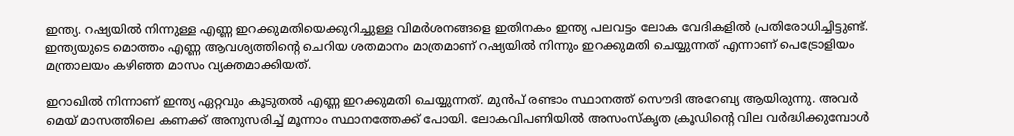ഇന്ത്യ. റഷ്യയില്‍ നിന്നുള്ള എണ്ണ ഇറക്കുമതിയെക്കുറിച്ചുള്ള വിമര്‍ശനങ്ങളെ ഇതിനകം ഇന്ത്യ പലവട്ടം ലോക വേദികളില്‍ പ്രതിരോധിച്ചിട്ടുണ്ട്. ഇന്ത്യയുടെ മൊത്തം എണ്ണ ആവശ്യത്തിന്‍റെ ചെറിയ ശതമാനം മാത്രമാണ് റഷ്യയില്‍ നിന്നും ഇറക്കുമതി ചെയ്യുന്നത് എന്നാണ് പെട്രോളിയം മന്ത്രാലയം കഴിഞ്ഞ മാസം വ്യക്തമാക്കിയത്.

ഇറാഖില്‍ നിന്നാണ് ഇന്ത്യ ഏറ്റവും കൂടുതല്‍ എണ്ണ ഇറക്കുമതി ചെയ്യുന്നത്. മുന്‍പ് രണ്ടാം സ്ഥാനത്ത് സൌദി അറേബ്യ ആയിരുന്നു. അവര്‍ മെയ് മാസത്തിലെ കണക്ക് അനുസരിച്ച് മൂന്നാം സ്ഥാനത്തേക്ക് പോയി. ലോകവിപണിയില്‍ അസംസ്കൃത ക്രൂഡിന്‍റെ വില വര്‍ദ്ധിക്കുമ്പോള്‍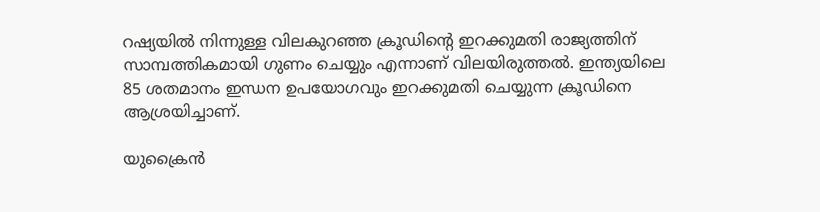റഷ്യയില്‍ നിന്നുള്ള വിലകുറഞ്ഞ ക്രൂഡിന്‍റെ ഇറക്കുമതി രാജ്യത്തിന് സാമ്പത്തികമായി ഗുണം ചെയ്യും എന്നാണ് വിലയിരുത്തല്‍. ഇന്ത്യയിലെ 85 ശതമാനം ഇന്ധന ഉപയോഗവും ഇറക്കുമതി ചെയ്യുന്ന ക്രൂഡിനെ ആശ്രയിച്ചാണ്.

യുക്രൈന്‍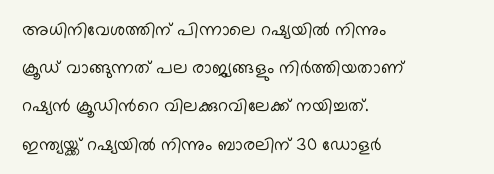അധിനിവേശത്തിന് പിന്നാലെ റഷ്യയില്‍ നിന്നും ക്രൂഡ് വാങ്ങുന്നത് പല രാജ്യങ്ങളും നിര്‍ത്തിയതാണ് റഷ്യന്‍ ക്രൂഡിന്‍റെ വിലക്കുറവിലേക്ക് നയിച്ചത്. ഇന്ത്യയ്ക്ക് റഷ്യയില്‍ നിന്നും ബാരലിന് 30 ഡോളര്‍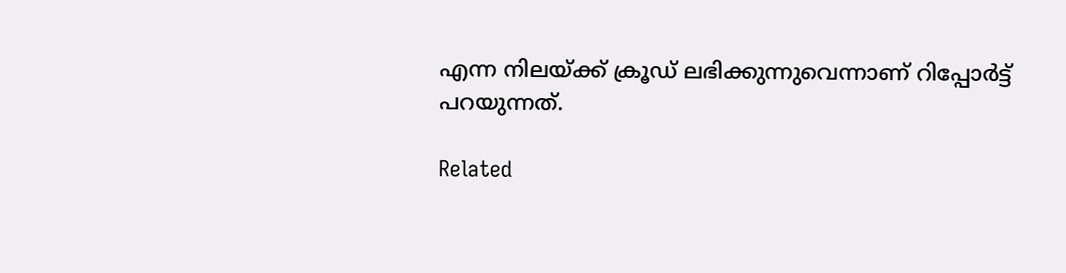എന്ന നിലയ്ക്ക് ക്രൂഡ് ലഭിക്കുന്നുവെന്നാണ് റിപ്പോര്‍ട്ട് പറയുന്നത്.

Related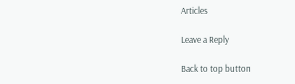Articles

Leave a Reply

Back to top button